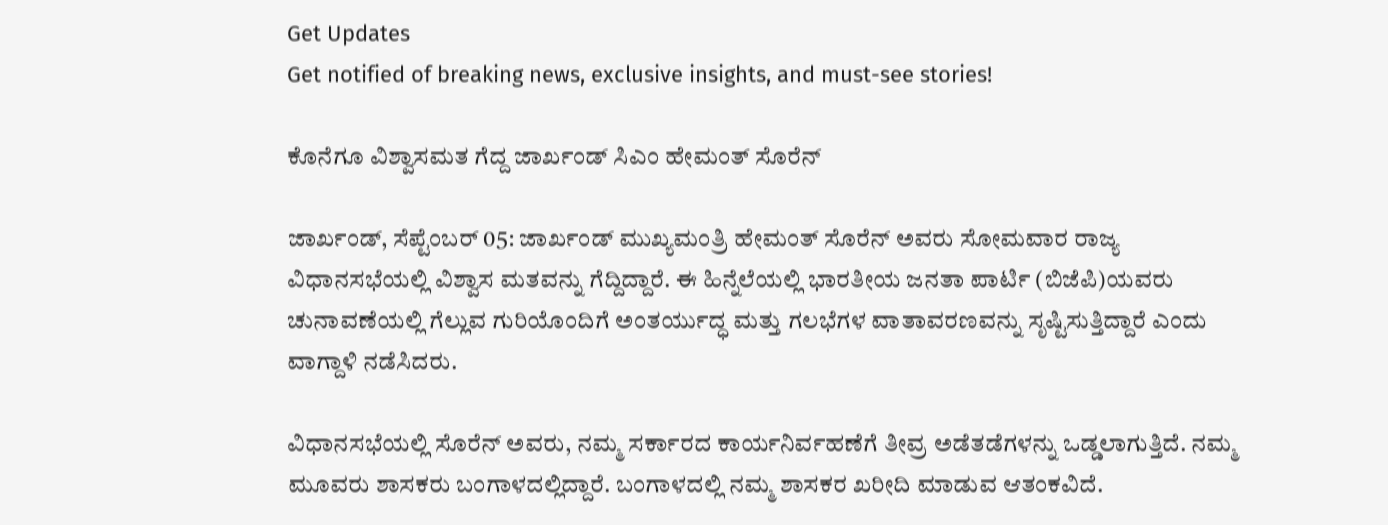Get Updates
Get notified of breaking news, exclusive insights, and must-see stories!

ಕೊನೆಗೂ ವಿಶ್ವಾಸಮತ ಗೆದ್ದ ಜಾರ್ಖಂಡ್‌ ಸಿಎಂ ಹೇಮಂತ್‌ ಸೊರೆನ್

ಜಾರ್ಖಂಡ್‌, ಸೆಪ್ಟೆಂಬರ್‌ 05: ಜಾರ್ಖಂಡ್ ಮುಖ್ಯಮಂತ್ರಿ ಹೇಮಂತ್ ಸೊರೆನ್ ಅವರು ಸೋಮವಾರ ರಾಜ್ಯ ವಿಧಾನಸಭೆಯಲ್ಲಿ ವಿಶ್ವಾಸ ಮತವನ್ನು ಗೆದ್ದಿದ್ದಾರೆ. ಈ ಹಿನ್ನೆಲೆಯಲ್ಲಿ ಭಾರತೀಯ ಜನತಾ ಪಾರ್ಟಿ (ಬಿಜೆಪಿ)ಯವರು ಚುನಾವಣೆಯಲ್ಲಿ ಗೆಲ್ಲುವ ಗುರಿಯೊಂದಿಗೆ ಅಂತರ್ಯುದ್ಧ ಮತ್ತು ಗಲಭೆಗಳ ವಾತಾವರಣವನ್ನು ಸೃಷ್ಟಿಸುತ್ತಿದ್ದಾರೆ ಎಂದು ವಾಗ್ದಾಳಿ ನಡೆಸಿದರು.

ವಿಧಾನಸಭೆಯಲ್ಲಿ ಸೊರೆನ್ ಅವರು, ನಮ್ಮ ಸರ್ಕಾರದ ಕಾರ್ಯನಿರ್ವಹಣೆಗೆ ತೀವ್ರ ಅಡೆತಡೆಗಳನ್ನು ಒಡ್ಡಲಾಗುತ್ತಿದೆ. ನಮ್ಮ ಮೂವರು ಶಾಸಕರು ಬಂಗಾಳದಲ್ಲಿದ್ದಾರೆ. ಬಂಗಾಳದಲ್ಲಿ ನಮ್ಮ ಶಾಸಕರ ಖರೀದಿ ಮಾಡುವ ಆತಂಕವಿದೆ.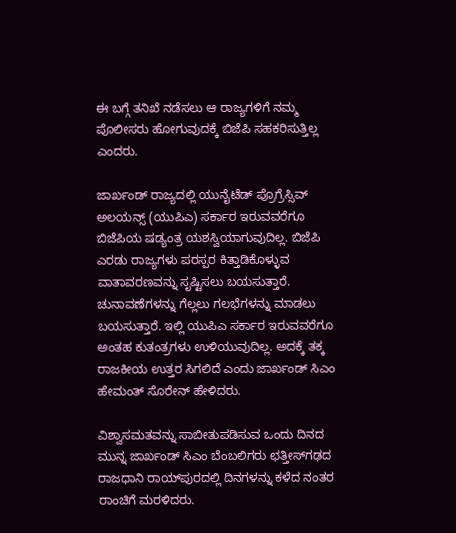ಈ ಬಗ್ಗೆ ತನಿಖೆ ನಡೆಸಲು ಆ ರಾಜ್ಯಗಳಿಗೆ ನಮ್ಮ ಪೊಲೀಸರು ಹೋಗುವುದಕ್ಕೆ ಬಿಜೆಪಿ ಸಹಕರಿಸುತ್ತಿಲ್ಲ ಎಂದರು.

ಜಾರ್ಖಂಡ್‌ ರಾಜ್ಯದಲ್ಲಿ ಯುನೈಟೆಡ್‌ ಪ್ರೊಗ್ರೆಸ್ಸಿವ್ ಅಲಯನ್ಸ್ (ಯುಪಿಎ) ಸರ್ಕಾರ ಇರುವವರೆಗೂ ಬಿಜೆಪಿಯ ಷಡ್ಯಂತ್ರ ಯಶಸ್ವಿಯಾಗುವುದಿಲ್ಲ. ಬಿಜೆಪಿ ಎರಡು ರಾಜ್ಯಗಳು ಪರಸ್ಪರ ಕಿತ್ತಾಡಿಕೊಳ್ಳುವ ವಾತಾವರಣವನ್ನು ಸೃಷ್ಟಿಸಲು ಬಯಸುತ್ತಾರೆ. ಚುನಾವಣೆಗಳನ್ನು ಗೆಲ್ಲಲು ಗಲಭೆಗಳನ್ನು ಮಾಡಲು ಬಯಸುತ್ತಾರೆ. ಇಲ್ಲಿ ಯುಪಿಎ ಸರ್ಕಾರ ಇರುವವರೆಗೂ ಅಂತಹ ಕುತಂತ್ರಗಳು ಉಳಿಯುವುದಿಲ್ಲ. ಅದಕ್ಕೆ ತಕ್ಕ ರಾಜಕೀಯ ಉತ್ತರ ಸಿಗಲಿದೆ ಎಂದು ಜಾರ್ಖಂಡ್ ಸಿಎಂ ಹೇಮಂತ್‌ ಸೊರೇನ್‌ ಹೇಳಿದರು.

ವಿಶ್ವಾಸಮತವನ್ನು ಸಾಬೀತುಪಡಿಸುವ ಒಂದು ದಿನದ ಮುನ್ನ ಜಾರ್ಖಂಡ್‌ ಸಿಎಂ ಬೆಂಬಲಿಗರು ಛತ್ತೀಸ್‌ಗಢದ ರಾಜಧಾನಿ ರಾಯ್‌ಪುರದಲ್ಲಿ ದಿನಗಳನ್ನು ಕಳೆದ ನಂತರ ರಾಂಚಿಗೆ ಮರಳಿದರು.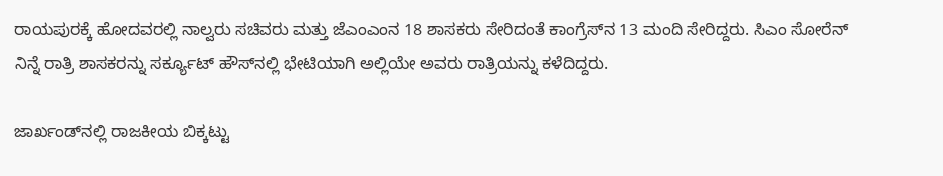ರಾಯಪುರಕ್ಕೆ ಹೋದವರಲ್ಲಿ ನಾಲ್ವರು ಸಚಿವರು ಮತ್ತು ಜೆಎಂಎಂನ 18 ಶಾಸಕರು ಸೇರಿದಂತೆ ಕಾಂಗ್ರೆಸ್‌ನ 13 ಮಂದಿ ಸೇರಿದ್ದರು. ಸಿಎಂ ಸೋರೆನ್ ನಿನ್ನೆ ರಾತ್ರಿ ಶಾಸಕರನ್ನು ಸರ್ಕ್ಯೂಟ್ ಹೌಸ್‌ನಲ್ಲಿ ಭೇಟಿಯಾಗಿ ಅಲ್ಲಿಯೇ ಅವರು ರಾತ್ರಿಯನ್ನು ಕಳೆದಿದ್ದರು.

ಜಾರ್ಖಂಡ್‌ನಲ್ಲಿ ರಾಜಕೀಯ ಬಿಕ್ಕಟ್ಟು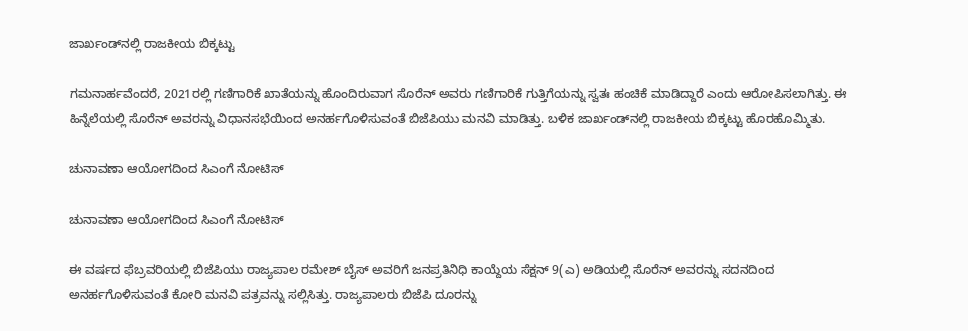ಜಾರ್ಖಂಡ್‌ನಲ್ಲಿ ರಾಜಕೀಯ ಬಿಕ್ಕಟ್ಟು

ಗಮನಾರ್ಹವೆಂದರೆ, 2021ರಲ್ಲಿ ಗಣಿಗಾರಿಕೆ ಖಾತೆಯನ್ನು ಹೊಂದಿರುವಾಗ ಸೊರೆನ್ ಅವರು ಗಣಿಗಾರಿಕೆ ಗುತ್ತಿಗೆಯನ್ನು ಸ್ವತಃ ಹಂಚಿಕೆ ಮಾಡಿದ್ದಾರೆ ಎಂದು ಆರೋಪಿಸಲಾಗಿತ್ತು. ಈ ಹಿನ್ನೆಲೆಯಲ್ಲಿ ಸೊರೆನ್ ಅವರನ್ನು ವಿಧಾನಸಭೆಯಿಂದ ಅನರ್ಹಗೊಳಿಸುವಂತೆ ಬಿಜೆಪಿಯು ಮನವಿ ಮಾಡಿತ್ತು. ಬಳಿಕ ಜಾರ್ಖಂಡ್‌ನಲ್ಲಿ ರಾಜಕೀಯ ಬಿಕ್ಕಟ್ಟು ಹೊರಹೊಮ್ಮಿತು.

ಚುನಾವಣಾ ಆಯೋಗದಿಂದ ಸಿಎಂಗೆ ನೋಟಿಸ್‌

ಚುನಾವಣಾ ಆಯೋಗದಿಂದ ಸಿಎಂಗೆ ನೋಟಿಸ್‌

ಈ ವರ್ಷದ ಫೆಬ್ರವರಿಯಲ್ಲಿ ಬಿಜೆಪಿಯು ರಾಜ್ಯಪಾಲ ರಮೇಶ್ ಬೈಸ್ ಅವರಿಗೆ ಜನಪ್ರತಿನಿಧಿ ಕಾಯ್ದೆಯ ಸೆಕ್ಷನ್ 9(ಎ) ಅಡಿಯಲ್ಲಿ ಸೊರೆನ್ ಅವರನ್ನು ಸದನದಿಂದ ಅನರ್ಹಗೊಳಿಸುವಂತೆ ಕೋರಿ ಮನವಿ ಪತ್ರವನ್ನು ಸಲ್ಲಿಸಿತ್ತು. ರಾಜ್ಯಪಾಲರು ಬಿಜೆಪಿ ದೂರನ್ನು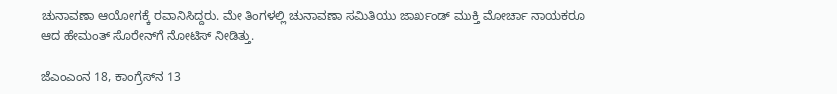ಚುನಾವಣಾ ಆಯೋಗಕ್ಕೆ ರವಾನಿಸಿದ್ದರು. ಮೇ ತಿಂಗಳಲ್ಲಿ ಚುನಾವಣಾ ಸಮಿತಿಯು ಜಾರ್ಖಂಡ್ ಮುಕ್ತಿ ಮೋರ್ಚಾ ನಾಯಕರೂ ಆದ ಹೇಮಂತ್‌ ಸೊರೇನ್‌ಗೆ ನೋಟಿಸ್ ನೀಡಿತ್ತು.

ಜೆಎಂಎಂನ 18, ಕಾಂಗ್ರೆಸ್‌ನ 13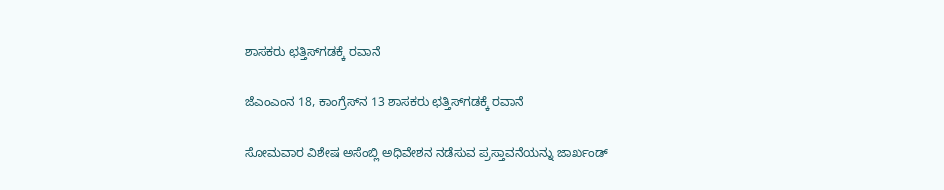ಶಾಸಕರು ಛತ್ತಿಸ್‌ಗಡಕ್ಕೆ ರವಾನೆ

ಜೆಎಂಎಂನ 18, ಕಾಂಗ್ರೆಸ್‌ನ 13 ಶಾಸಕರು ಛತ್ತಿಸ್‌ಗಡಕ್ಕೆ ರವಾನೆ

ಸೋಮವಾರ ವಿಶೇಷ ಅಸೆಂಬ್ಲಿ ಅಧಿವೇಶನ ನಡೆಸುವ ಪ್ರಸ್ತಾವನೆಯನ್ನು ಜಾರ್ಖಂಡ್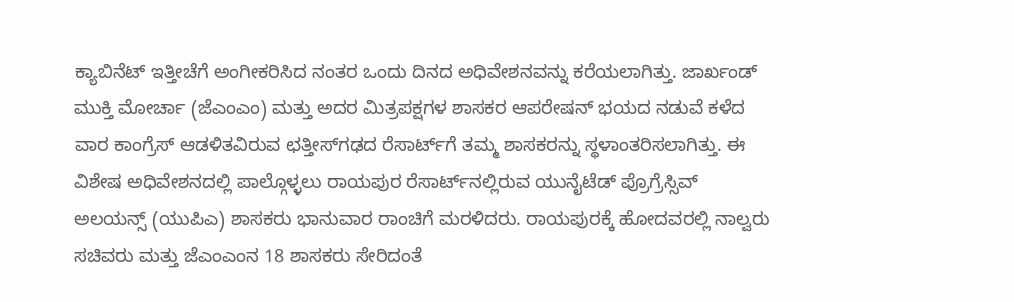ಕ್ಯಾಬಿನೆಟ್ ಇತ್ತೀಚೆಗೆ ಅಂಗೀಕರಿಸಿದ ನಂತರ ಒಂದು ದಿನದ ಅಧಿವೇಶನವನ್ನು ಕರೆಯಲಾಗಿತ್ತು. ಜಾರ್ಖಂಡ್ ಮುಕ್ತಿ ಮೋರ್ಚಾ (ಜೆಎಂಎಂ) ಮತ್ತು ಅದರ ಮಿತ್ರಪಕ್ಷಗಳ ಶಾಸಕರ ಆಪರೇಷನ್ ಭಯದ ನಡುವೆ ಕಳೆದ ವಾರ ಕಾಂಗ್ರೆಸ್ ಆಡಳಿತವಿರುವ ಛತ್ತೀಸ್‌ಗಢದ ರೆಸಾರ್ಟ್‌ಗೆ ತಮ್ಮ ಶಾಸಕರನ್ನು ಸ್ಥಳಾಂತರಿಸಲಾಗಿತ್ತು. ಈ ವಿಶೇಷ ಅಧಿವೇಶನದಲ್ಲಿ ಪಾಲ್ಗೊಳ್ಳಲು ರಾಯಪುರ ರೆಸಾರ್ಟ್‌ನಲ್ಲಿರುವ ಯುನೈಟೆಡ್ ಪ್ರೊಗ್ರೆಸ್ಸಿವ್ ಅಲಯನ್ಸ್ (ಯುಪಿಎ) ಶಾಸಕರು ಭಾನುವಾರ ರಾಂಚಿಗೆ ಮರಳಿದರು. ರಾಯಪುರಕ್ಕೆ ಹೋದವರಲ್ಲಿ ನಾಲ್ವರು ಸಚಿವರು ಮತ್ತು ಜೆಎಂಎಂನ 18 ಶಾಸಕರು ಸೇರಿದಂತೆ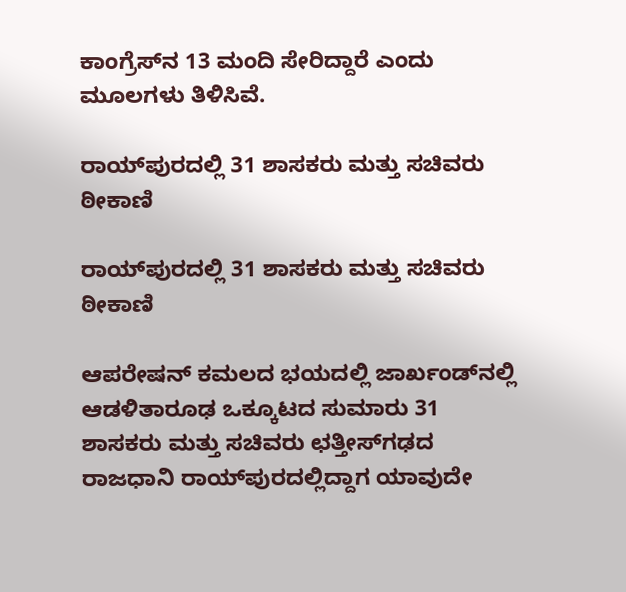ಕಾಂಗ್ರೆಸ್‌ನ 13 ಮಂದಿ ಸೇರಿದ್ದಾರೆ ಎಂದು ಮೂಲಗಳು ತಿಳಿಸಿವೆ.

ರಾಯ್‌ಪುರದಲ್ಲಿ 31 ಶಾಸಕರು ಮತ್ತು ಸಚಿವರು ಠೀಕಾಣಿ

ರಾಯ್‌ಪುರದಲ್ಲಿ 31 ಶಾಸಕರು ಮತ್ತು ಸಚಿವರು ಠೀಕಾಣಿ

ಆಪರೇಷನ್‌ ಕಮಲದ ಭಯದಲ್ಲಿ ಜಾರ್ಖಂಡ್‌ನಲ್ಲಿ ಆಡಳಿತಾರೂಢ ಒಕ್ಕೂಟದ ಸುಮಾರು 31 ಶಾಸಕರು ಮತ್ತು ಸಚಿವರು ಛತ್ತೀಸ್‌ಗಢದ ರಾಜಧಾನಿ ರಾಯ್‌ಪುರದಲ್ಲಿದ್ದಾಗ ಯಾವುದೇ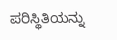ಪರಿಸ್ಥಿತಿಯನ್ನು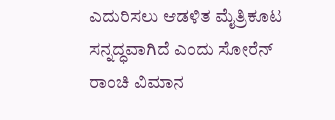ಎದುರಿಸಲು ಆಡಳಿತ ಮೈತ್ರಿಕೂಟ ಸನ್ನದ್ಧವಾಗಿದೆ ಎಂದು ಸೋರೆನ್ ರಾಂಚಿ ವಿಮಾನ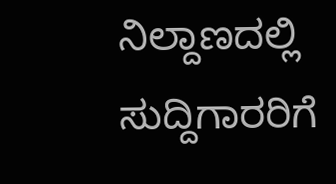ನಿಲ್ದಾಣದಲ್ಲಿ ಸುದ್ದಿಗಾರರಿಗೆ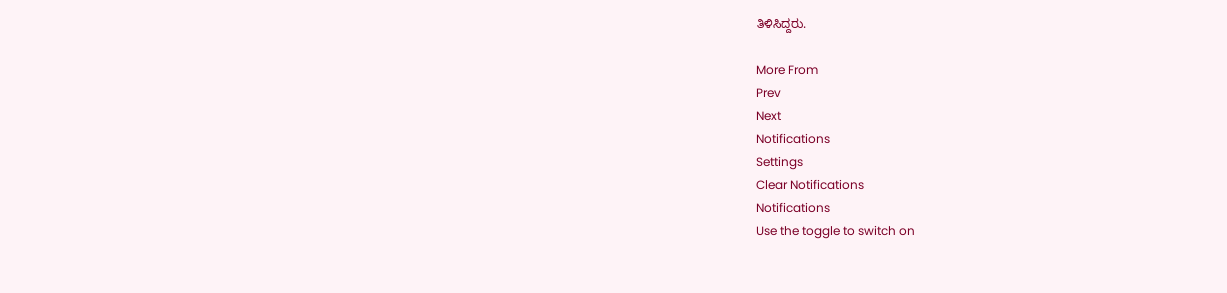ತಿಳಿಸಿದ್ದರು.

More From
Prev
Next
Notifications
Settings
Clear Notifications
Notifications
Use the toggle to switch on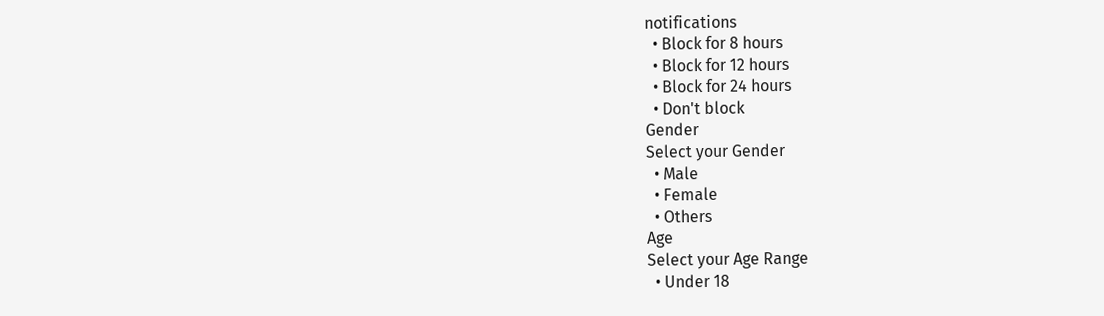notifications
  • Block for 8 hours
  • Block for 12 hours
  • Block for 24 hours
  • Don't block
Gender
Select your Gender
  • Male
  • Female
  • Others
Age
Select your Age Range
  • Under 18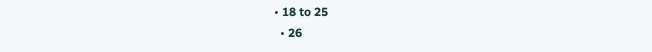• 18 to 25
  • 26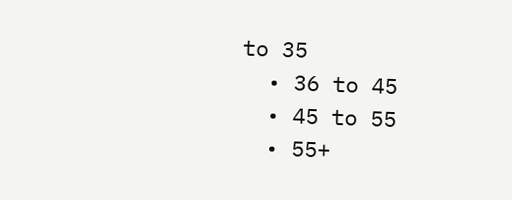to 35
  • 36 to 45
  • 45 to 55
  • 55+